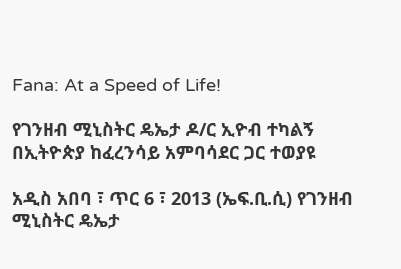Fana: At a Speed of Life!

የገንዘብ ሚኒስትር ዴኤታ ዶ/ር ኢዮብ ተካልኝ በኢትዮጵያ ከፈረንሳይ አምባሳደር ጋር ተወያዩ

አዲስ አበባ ፣ ጥር 6 ፣ 2013 (ኤፍ.ቢ.ሲ) የገንዘብ ሚኒስትር ዴኤታ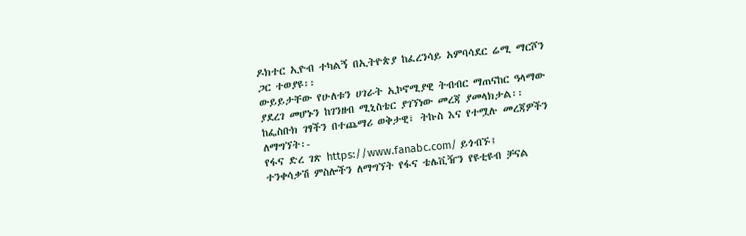ዶክተር ኢዮብ ተካልኝ በኢትዮጵያ ከፈረንሳይ አምባሳደር ሬሚ ማርሾን ጋር ተወያዩ፡፡
ውይይታቸው የሁለቱን ሀገራት ኢኮኖሚያዊ ትብብር ማጠናከር ዓላማው ያደረገ መሆኑን ከገንዘብ ሚኒስቴር ያገኘነው መረጃ ያመላክታል፡፡
ከፌስቡክ ገፃችን በተጨማሪ ወቅታዊ፣ ትኩስ እና የተሟሉ መረጃዎችን ለማግኘት፡-
የፋና ድረ ገጽ https://www.fanabc.com/ ይጎብኙ፤
ተንቀሳቃሽ ምስሎችን ለማግኘት የፋና ቴሌቪዥን የዩቲዩብ ቻናል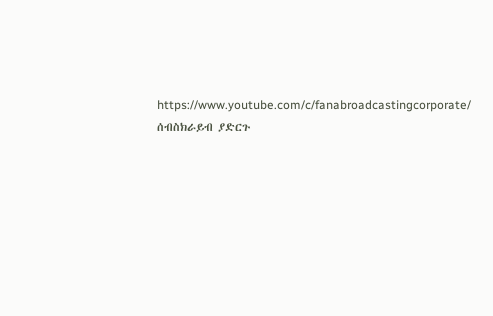https://www.youtube.com/c/fanabroadcastingcorporate/ ሰብስክራይብ ያድርጉ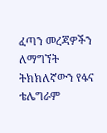ፈጣን መረጃዎችን ለማግኘት ትክክለኛውን የፋና ቴሌግራም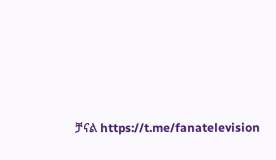ቻናል https://t.me/fanatelevision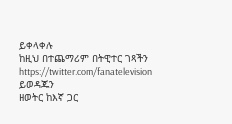ይቀላቀሉ
ከዚህ በተጨማሪም በትዊተር ገጻችን https://twitter.com/fanatelevision ይወዳጁን
ዘወትር ከእኛ ጋር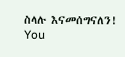ስላሉ እናመሰግናለን!
You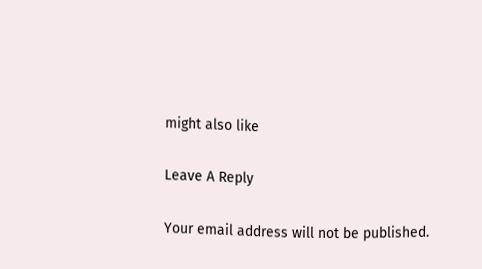might also like

Leave A Reply

Your email address will not be published.